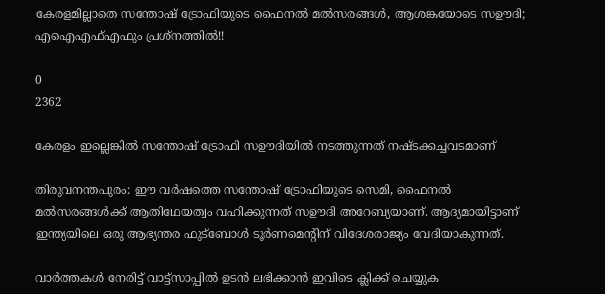കേരളമില്ലാതെ സന്തോഷ് ട്രോഫിയുടെ ഫൈനല്‍ മല്‍സരങ്ങള്‍, ആശങ്കയോടെ സഊദി; എഐഎഫ്എഫും പ്രശ്‌നത്തില്‍!!

0
2362

കേരളം ഇല്ലെങ്കില്‍ സന്തോഷ് ട്രോഫി സഊദിയിൽ നടത്തുന്നത് നഷ്ടക്കച്ചവടമാണ്

തിരുവനന്തപുരം: ഈ വര്‍ഷത്തെ സന്തോഷ് ട്രോഫിയുടെ സെമി, ഫൈനല്‍ മല്‍സരങ്ങള്‍ക്ക് ആതിഥേയത്വം വഹിക്കുന്നത് സഊദി അറേബ്യയാണ്. ആദ്യമായിട്ടാണ് ഇന്ത്യയിലെ ഒരു ആഭ്യന്തര ഫുട്‌ബോള്‍ ടൂര്‍ണമെന്റിന് വിദേശരാജ്യം വേദിയാകുന്നത്.

വാർത്തകൾ നേരിട്ട് വാട്ട്സാപ്പിൽ ഉടൻ ലഭിക്കാൻ ഇവിടെ ക്ലിക്ക് ചെയ്യുക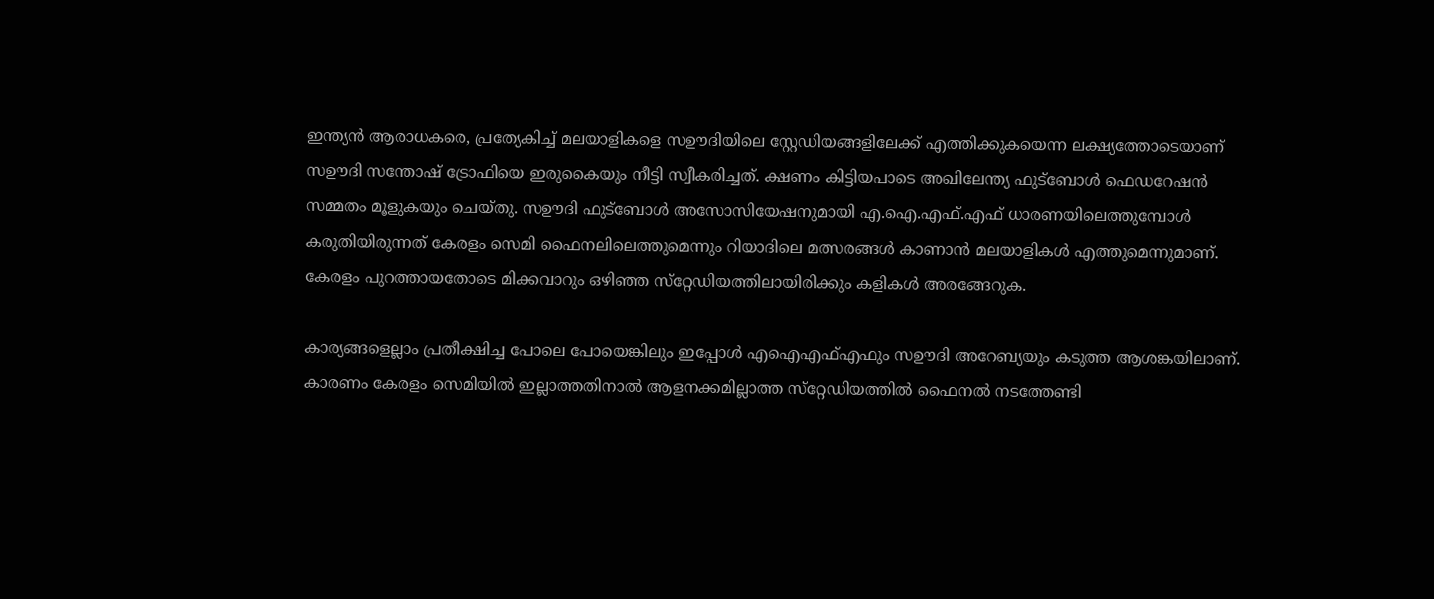ഇന്ത്യന്‍ ആരാധകരെ, പ്രത്യേകിച്ച് മലയാളികളെ സഊദിയിലെ സ്റ്റേഡിയങ്ങളിലേക്ക് എത്തിക്കുകയെന്ന ലക്ഷ്യത്തോടെയാണ് സഊദി സന്തോഷ് ട്രോഫിയെ ഇരുകൈയും നീട്ടി സ്വീകരിച്ചത്. ക്ഷണം കിട്ടിയപാടെ അഖിലേന്ത്യ ഫുട്‌ബോള്‍ ഫെഡറേഷന്‍ സമ്മതം മൂളുകയും ചെയ്തു. സഊദി ഫുട്‌ബോള്‍ അസോസിയേഷനുമായി എ.ഐ.എഫ്.എഫ് ധാരണയിലെത്തുമ്പോള്‍ കരുതിയിരുന്നത് കേരളം സെമി ഫൈനലിലെത്തുമെന്നും റിയാദിലെ മത്സരങ്ങള്‍ കാണാന്‍ മലയാളികള്‍ എത്തുമെന്നുമാണ്. കേരളം പുറത്തായതോടെ മിക്കവാറും ഒഴിഞ്ഞ സ്‌റ്റേഡിയത്തിലായിരിക്കും കളികള്‍ അരങ്ങേറുക.

കാര്യങ്ങളെല്ലാം പ്രതീക്ഷിച്ച പോലെ പോയെങ്കിലും ഇപ്പോള്‍ എഐഎഫ്എഫും സഊദി അറേബ്യയും കടുത്ത ആശങ്കയിലാണ്. കാരണം കേരളം സെമിയിൽ ഇല്ലാത്തതിനാൽ ആളനക്കമില്ലാത്ത സ്‌റ്റേഡിയത്തില്‍ ഫൈനല്‍ നടത്തേണ്ടി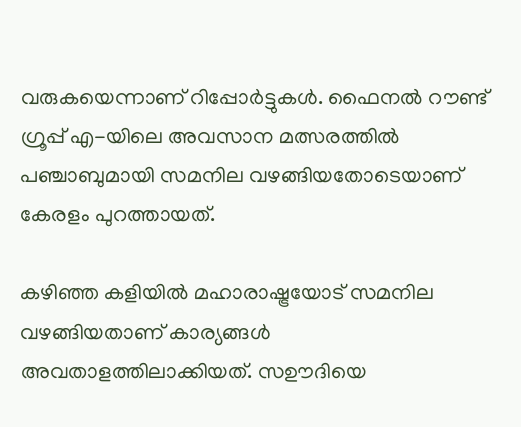വരുകയെന്നാണ് റിപ്പോർട്ടുകൾ. ഫൈനല്‍ റൗണ്ട് ഗ്രൂപ്പ് എ-യിലെ അവസാന മത്സരത്തില്‍ പഞ്ചാബുമായി സമനില വഴങ്ങിയതോടെയാണ് കേരളം പുറത്തായത്.

കഴിഞ്ഞ കളിയില്‍ മഹാരാഷ്ട്രയോട് സമനില വഴങ്ങിയതാണ് കാര്യങ്ങള്‍ അവതാളത്തിലാക്കിയത്. സഊദിയെ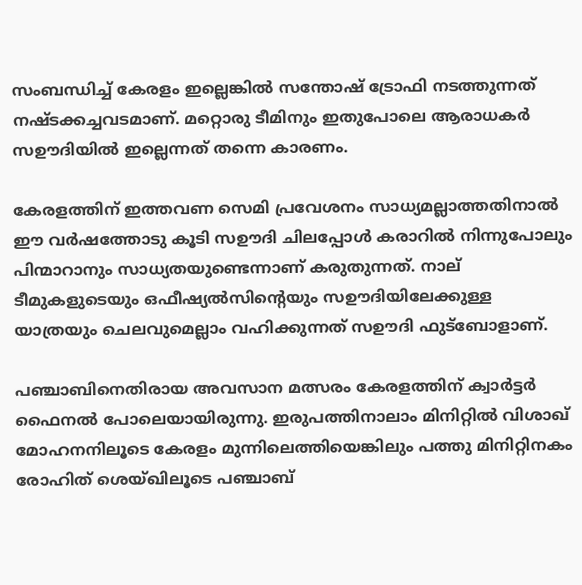സംബന്ധിച്ച് കേരളം ഇല്ലെങ്കില്‍ സന്തോഷ് ട്രോഫി നടത്തുന്നത് നഷ്ടക്കച്ചവടമാണ്. മറ്റൊരു ടീമിനും ഇതുപോലെ ആരാധകര്‍ സഊദിയില്‍ ഇല്ലെന്നത് തന്നെ കാരണം.

കേരളത്തിന് ഇത്തവണ സെമി പ്രവേശനം സാധ്യമല്ലാത്തതിനാൽ ഈ വര്‍ഷത്തോടു കൂടി സഊദി ചിലപ്പോള്‍ കരാറില്‍ നിന്നുപോലും പിന്മാറാനും സാധ്യതയുണ്ടെന്നാണ് കരുതുന്നത്. നാല് ടീമുകളുടെയും ഒഫീഷ്യല്‍സിന്റെയും സഊദിയിലേക്കുള്ള യാത്രയും ചെലവുമെല്ലാം വഹിക്കുന്നത് സഊദി ഫുട്‌ബോളാണ്.

പഞ്ചാബിനെതിരായ അവസാന മത്സരം കേരളത്തിന് ക്വാര്‍ട്ടര്‍ ഫൈനല്‍ പോലെയായിരുന്നു. ഇരുപത്തിനാലാം മിനിറ്റില്‍ വിശാഖ് മോഹനനിലൂടെ കേരളം മുന്നിലെത്തിയെങ്കിലും പത്തു മിനിറ്റിനകം രോഹിത് ശെയ്ഖിലൂടെ പഞ്ചാബ്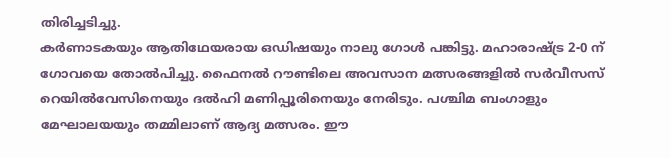തിരിച്ചടിച്ചു.
കര്‍ണാടകയും ആതിഥേയരായ ഒഡിഷയും നാലു ഗോള്‍ പങ്കിട്ടു. മഹാരാഷ്ട്ര 2-0 ന് ഗോവയെ തോല്‍പിച്ചു. ഫൈനല്‍ റൗണ്ടിലെ അവസാന മത്സരങ്ങളില്‍ സര്‍വീസസ് റെയില്‍വേസിനെയും ദല്‍ഹി മണിപ്പൂരിനെയും നേരിടും. പശ്ചിമ ബംഗാളും മേഘാലയയും തമ്മിലാണ് ആദ്യ മത്സരം. ഈ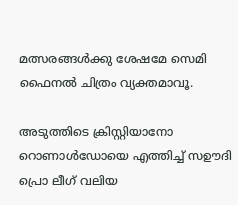മത്സരങ്ങള്‍ക്കു ശേഷമേ സെമി ഫൈനല്‍ ചിത്രം വ്യക്തമാവൂ.

അടുത്തിടെ ക്രിസ്റ്റിയാനോ റൊണാള്‍ഡോയെ എത്തിച്ച് സഊദി പ്രൊ ലീഗ് വലിയ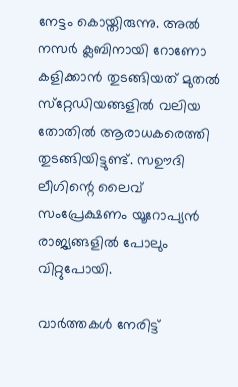നേട്ടം കൊയ്തിരുന്നു. അല്‍ നസര്‍ ക്ലബിനായി റോണോ കളിക്കാന്‍ തുടങ്ങിയത് മുതല്‍ സ്‌റ്റേഡിയങ്ങളില്‍ വലിയ തോതില്‍ ആരാധകരെത്തി തുടങ്ങിയിട്ടുണ്ട്. സഊദി ലീഗിന്റെ ലൈവ് സംപ്രേക്ഷണം യൂറോപ്യന്‍ രാജ്യങ്ങളില്‍ പോലും വിറ്റുപോയി.

വാർത്തകൾ നേരിട്ട്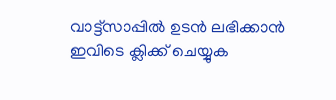വാട്ട്സാപ്പിൽ ഉടൻ ലഭിക്കാൻ ഇവിടെ ക്ലിക്ക് ചെയ്യുക